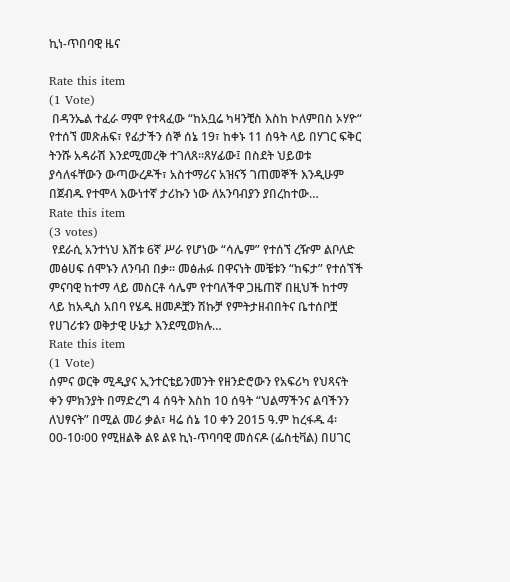ኪነ-ጥበባዊ ዜና

Rate this item
(1 Vote)
 በዳንኤል ተፈራ ማሞ የተጻፈው “ከአቧሬ ካዛንቺስ እስከ ኮለምበስ ኦሃዮ“ የተሰኘ መጽሐፍ፣ የፊታችን ሰኞ ሰኔ 19፣ ከቀኑ 11 ሰዓት ላይ በሃገር ፍቅር ትንሹ አዳራሽ እንደሚመረቅ ተገለጸ፡፡ጸሃፊው፤ በስደት ህይወቱ ያሳለፋቸውን ውጣውረዶች፣ አስተማሪና አዝናኝ ገጠመኞች እንዲሁም በጀብዱ የተሞላ እውነተኛ ታሪኩን ነው ለአንባብያን ያበረከተው…
Rate this item
(3 votes)
 የደራሲ አንተነህ እሸቱ 6ኛ ሥራ የሆነው “ሳሌም” የተሰኘ ረዥም ልቦለድ መፅሀፍ ሰሞኑን ለንባብ በቃ። መፅሐፉ በዋናነት መቼቱን “ከፍታ” የተሰኘች ምናባዊ ከተማ ላይ መስርቶ ሳሌም የተባለችዋ ጋዜጠኛ በዚህች ከተማ ላይ ከአዲስ አበባ የሄዱ ዘመዶቿን ሽኩቻ የምትታዘብበትና ቤተሰቦቿ የሀገሪቱን ወቅታዊ ሁኔታ እንደሚወክሉ…
Rate this item
(1 Vote)
ሰምና ወርቅ ሚዲያና ኢንተርቴይንመንት የዘንድሮውን የአፍሪካ የህጻናት ቀን ምክንያት በማድረግ 4 ሰዓት እስከ 10 ሰዓት “ህልማችንና ልባችንን ለህፃናት” በሚል መሪ ቃል፣ ዛሬ ሰኔ 10 ቀን 2015 ዓ.ም ከረፋዱ 4፡00-10፡00 የሚዘልቅ ልዩ ልዩ ኪነ-ጥባባዊ መሰናዶ (ፌስቲቫል) በሀገር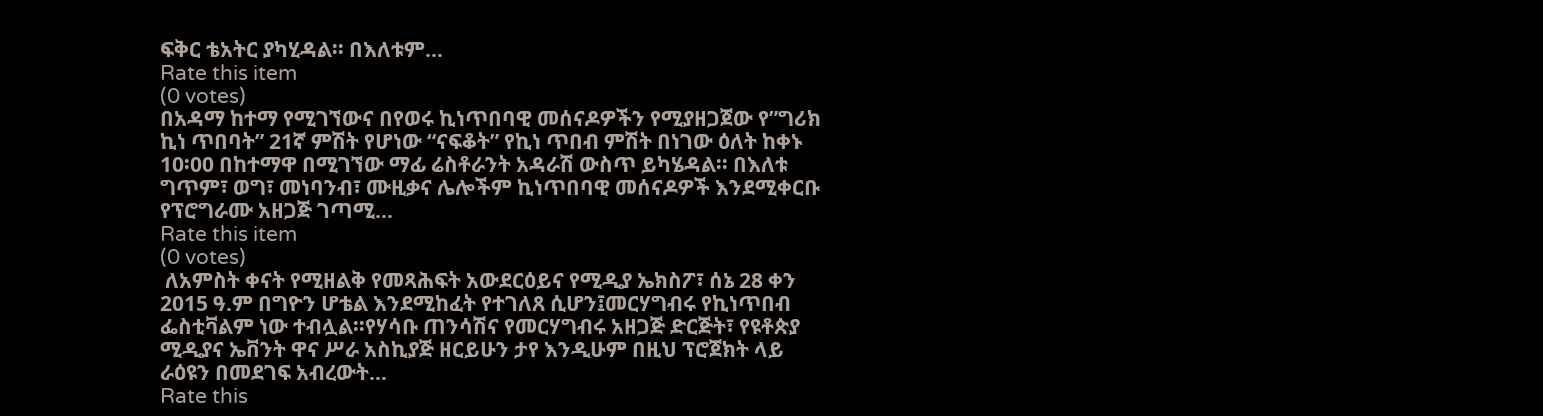ፍቅር ቴአትር ያካሂዳል፡፡ በእለቱም…
Rate this item
(0 votes)
በአዳማ ከተማ የሚገኘውና በየወሩ ኪነጥበባዊ መሰናዶዎችን የሚያዘጋጀው የ”ግሪክ ኪነ ጥበባት” 21ኛ ምሽት የሆነው “ናፍቆት” የኪነ ጥበብ ምሽት በነገው ዕለት ከቀኑ 10፡00 በከተማዋ በሚገኘው ማፊ ሬስቶራንት አዳራሽ ውስጥ ይካሄዳል፡፡ በእለቱ ግጥም፣ ወግ፣ መነባንብ፣ ሙዚቃና ሌሎችም ኪነጥበባዊ መሰናዶዎች እንደሚቀርቡ የፕሮግራሙ አዘጋጅ ገጣሚ…
Rate this item
(0 votes)
 ለአምስት ቀናት የሚዘልቅ የመጻሕፍት አውደርዕይና የሚዲያ ኤክስፖ፣ ሰኔ 28 ቀን 2015 ዓ.ም በግዮን ሆቴል እንደሚከፈት የተገለጸ ሲሆን፤መርሃግብሩ የኪነጥበብ ፌስቲቫልም ነው ተብሏል፡፡የሃሳቡ ጠንሳሽና የመርሃግብሩ አዘጋጅ ድርጅት፣ የዩቶጵያ ሚዲያና ኤቨንት ዋና ሥራ አስኪያጅ ዘርይሁን ታየ እንዲሁም በዚህ ፕሮጀክት ላይ ራዕዩን በመደገፍ አብረውት…
Rate this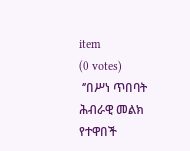item
(0 votes)
 ‘’በሥነ ጥበባት ሕብራዊ መልክ የተዋበች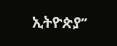ኢትዮጵያ’’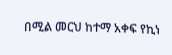በሚል መርህ ከተማ አቀፍ የኪነ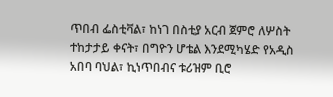ጥበብ ፌስቲቫል፣ ከነገ በስቲያ አርብ ጀምሮ ለሦስት ተከታታይ ቀናት፣ በግዮን ሆቴል እንደሚካሄድ የአዲስ አበባ ባህል፣ ኪነጥበብና ቱሪዝም ቢሮ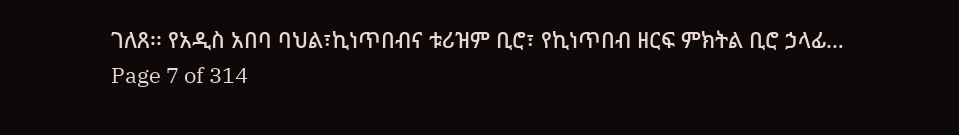ገለጸ፡፡ የአዲስ አበባ ባህል፣ኪነጥበብና ቱሪዝም ቢሮ፣ የኪነጥበብ ዘርፍ ምክትል ቢሮ ኃላፊ…
Page 7 of 314